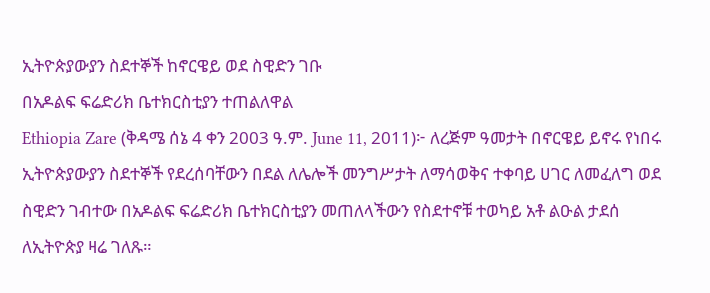ኢትዮጵያውያን ስደተኞች ከኖርዌይ ወደ ስዊድን ገቡ
በአዶልፍ ፍሬድሪክ ቤተክርስቲያን ተጠልለዋል
Ethiopia Zare (ቅዳሜ ሰኔ 4 ቀን 2003 ዓ.ም. June 11, 2011)፦ ለረጅም ዓመታት በኖርዌይ ይኖሩ የነበሩ ኢትዮጵያውያን ስደተኞች የደረሰባቸውን በደል ለሌሎች መንግሥታት ለማሳወቅና ተቀባይ ሀገር ለመፈለግ ወደ ስዊድን ገብተው በአዶልፍ ፍሬድሪክ ቤተክርስቲያን መጠለላችውን የስደተኖቹ ተወካይ አቶ ልዑል ታደሰ ለኢትዮጵያ ዛሬ ገለጹ።